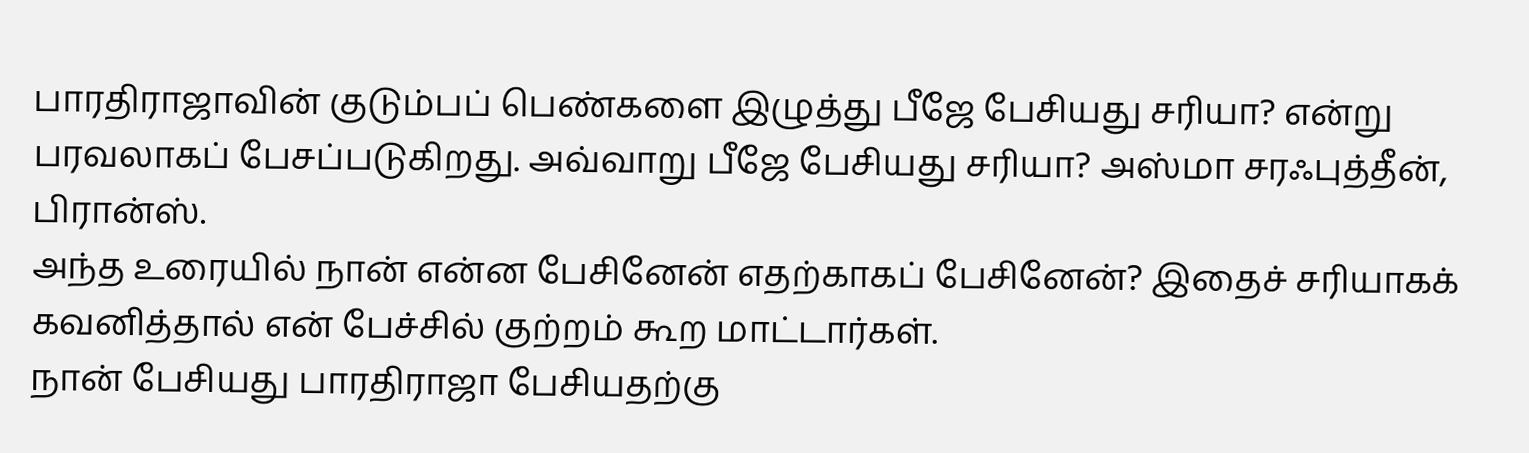பாரதிராஜாவின் குடும்பப் பெண்களை இழுத்து பீஜே பேசியது சரியா? என்று பரவலாகப் பேசப்படுகிறது. அவ்வாறு பீஜே பேசியது சரியா? அஸ்மா சரஃபுத்தீன், பிரான்ஸ்.
அந்த உரையில் நான் என்ன பேசினேன் எதற்காகப் பேசினேன்? இதைச் சரியாகக் கவனித்தால் என் பேச்சில் குற்றம் கூற மாட்டார்கள்.
நான் பேசியது பாரதிராஜா பேசியதற்கு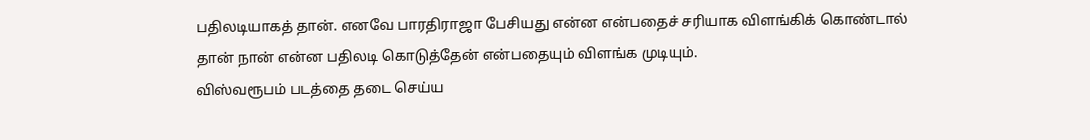பதிலடியாகத் தான். எனவே பாரதிராஜா பேசியது என்ன என்பதைச் சரியாக விளங்கிக் கொண்டால் தான் நான் என்ன பதிலடி கொடுத்தேன் என்பதையும் விளங்க முடியும்.
விஸ்வரூபம் படத்தை தடை செய்ய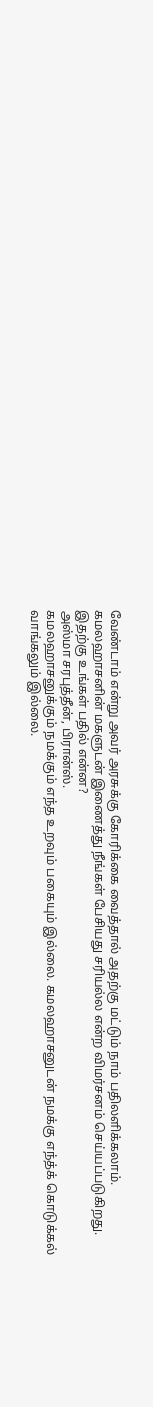வேண்டாம் என்று அவர் அரசுக்கு கோரிக்கை வைத்தால் அதற்கு மட்டும் நாம் பதிலளிக்கலாம்.
கமலஹாசனின் மகளுடன் இணைத்து நீங்கள் பேசியது சரியல்ல என்ற விமர்சனம் செய்யப்படுகிறது. இதற்கு உங்கள் பதில் என்ன?
அஸ்மா சரபுத்தீன், பிரான்ஸ்.
கமலஹாசனுக்கும் நமக்கும் எந்த உறவும் பகையும் இல்லை. கமலஹாசனுடன் நமக்கு எந்த்க் கொடுக்கல் வாங்கலும் இல்லை.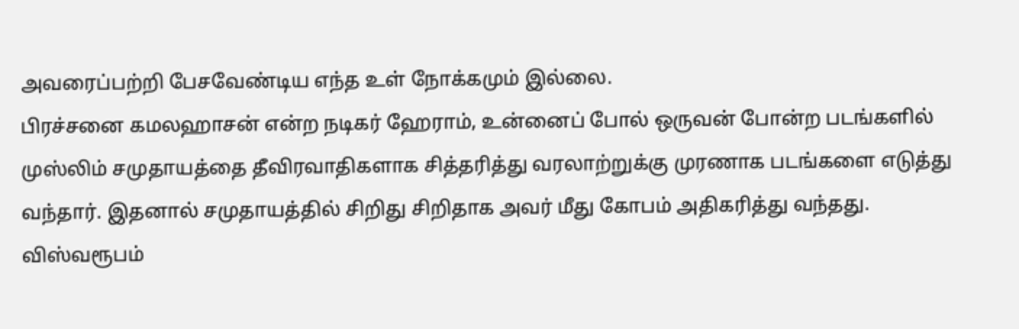அவரைப்பற்றி பேசவேண்டிய எந்த உள் நோக்கமும் இல்லை.
பிரச்சனை கமலஹாசன் என்ற நடிகர் ஹேராம், உன்னைப் போல் ஒருவன் போன்ற படங்களில் முஸ்லிம் சமுதாயத்தை தீவிரவாதிகளாக சித்தரித்து வரலாற்றுக்கு முரணாக படங்களை எடுத்து வந்தார். இதனால் சமுதாயத்தில் சிறிது சிறிதாக அவர் மீது கோபம் அதிகரித்து வந்தது. விஸ்வரூபம்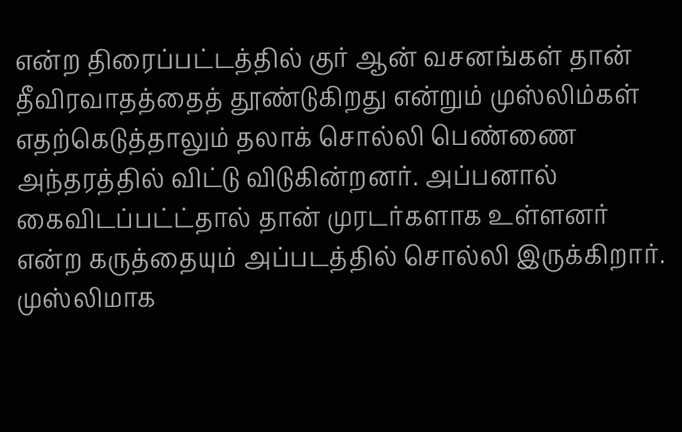என்ற திரைப்பட்டத்தில் குர் ஆன் வசனங்கள் தான் தீவிரவாதத்தைத் தூண்டுகிறது என்றும் முஸ்லிம்கள் எதற்கெடுத்தாலும் தலாக் சொல்லி பெண்ணை அந்தரத்தில் விட்டு விடுகின்றனர். அப்பனால் கைவிடப்பட்ட்தால் தான் முரடர்களாக உள்ளனர் என்ற கருத்தையும் அப்படத்தில் சொல்லி இருக்கிறார். முஸ்லிமாக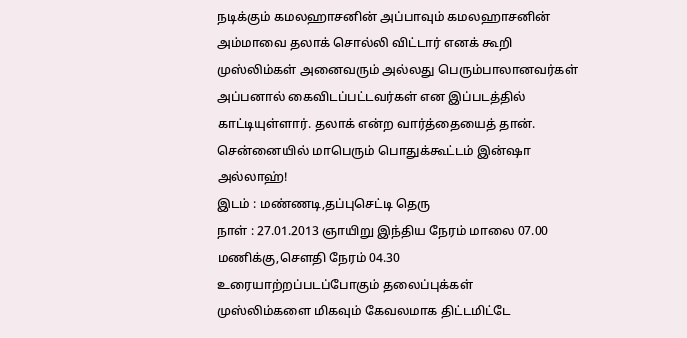நடிக்கும் கமலஹாசனின் அப்பாவும் கமலஹாசனின் அம்மாவை தலாக் சொல்லி விட்டார் எனக் கூறி முஸ்லிம்கள் அனைவரும் அல்லது பெரும்பாலானவர்கள் அப்பனால் கைவிடப்பட்டவர்கள் என இப்படத்தில் காட்டியுள்ளார். தலாக் என்ற வார்த்தையைத் தான்.
சென்னையில் மாபெரும் பொதுக்கூட்டம் இன்ஷா அல்லாஹ்!
இடம் : மண்ணடி,தப்புசெட்டி தெரு
நாள் : 27.01.2013 ஞாயிறு இந்திய நேரம் மாலை 07.00 மணிக்கு,சௌதி நேரம் 04.30
உரையாற்றப்படப்போகும் தலைப்புக்கள்
முஸ்லிம்களை மிகவும் கேவலமாக திட்டமிட்டே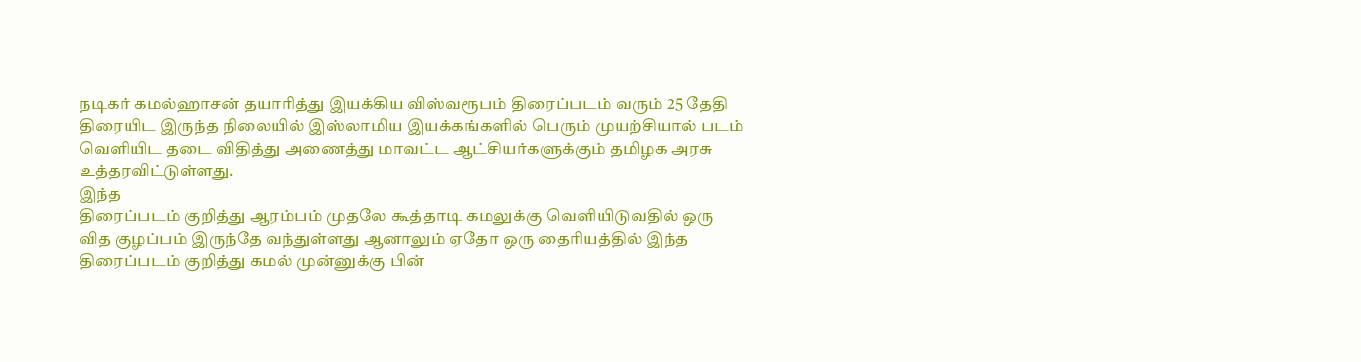நடிகர் கமல்ஹாசன் தயாரித்து இயக்கிய விஸ்வரூபம் திரைப்படம் வரும் 25 தேதி
திரையிட இருந்த நிலையில் இஸ்லாமிய இயக்கங்களில் பெரும் முயற்சியால் படம்
வெளியிட தடை விதித்து அணைத்து மாவட்ட ஆட்சியர்களுக்கும் தமிழக அரசு உத்தரவிட்டுள்ளது.
இந்த
திரைப்படம் குறித்து ஆரம்பம் முதலே கூத்தாடி கமலுக்கு வெளியிடுவதில் ஒரு
வித குழப்பம் இருந்தே வந்துள்ளது ஆனாலும் ஏதோ ஒரு தைரியத்தில் இந்த
திரைப்படம் குறித்து கமல் முன்னுக்கு பின்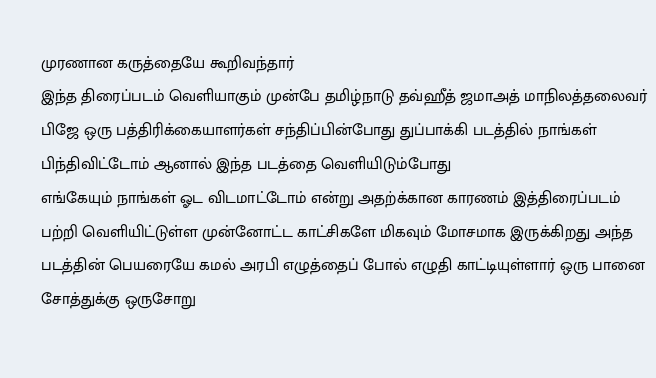முரணான கருத்தையே கூறிவந்தார்
இந்த திரைப்படம் வெளியாகும் முன்பே தமிழ்நாடு தவ்ஹீத் ஜமாஅத் மாநிலத்தலைவர்
பிஜே ஒரு பத்திரிக்கையாளர்கள் சந்திப்பின்போது துப்பாக்கி படத்தில் நாங்கள் பிந்திவிட்டோம் ஆனால் இந்த படத்தை வெளியிடும்போது
எங்கேயும் நாங்கள் ஓட விடமாட்டோம் என்று அதற்க்கான காரணம் இத்திரைப்படம்
பற்றி வெளியிட்டுள்ள முன்னோட்ட காட்சிகளே மிகவும் மோசமாக இருக்கிறது அந்த
படத்தின் பெயரையே கமல் அரபி எழுத்தைப் போல் எழுதி காட்டியுள்ளார் ஒரு பானை
சோத்துக்கு ஒருசோறு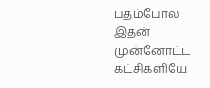பதம்போல இதன் முன்னோட்ட கட்சிகளியே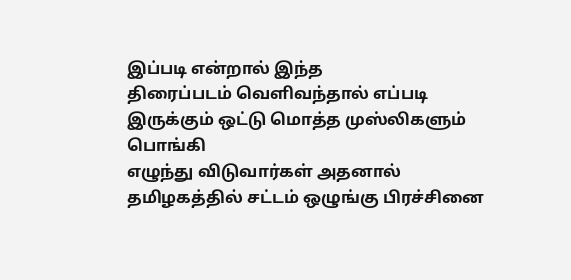இப்படி என்றால் இந்த
திரைப்படம் வெளிவந்தால் எப்படி இருக்கும் ஒட்டு மொத்த முஸ்லிகளும் பொங்கி
எழுந்து விடுவார்கள் அதனால் தமிழகத்தில் சட்டம் ஒழுங்கு பிரச்சினை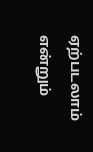ஏற்படலாம் என்றும்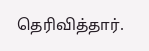தெரிவித்தார்.